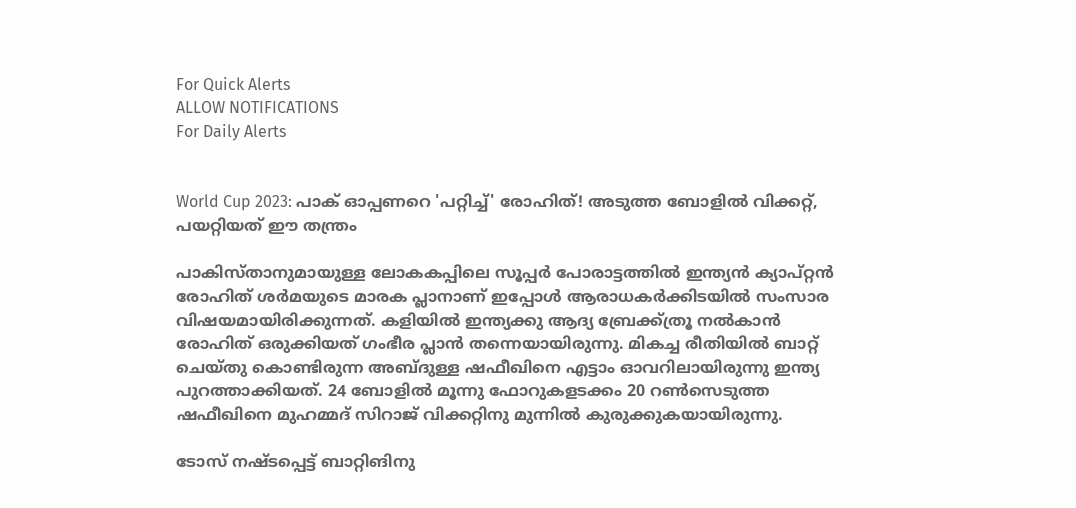For Quick Alerts
ALLOW NOTIFICATIONS
For Daily Alerts


World Cup 2023: പാക് ഓപ്പണറെ 'പറ്റിച്ച്' രോഹിത്! അടുത്ത ബോളില്‍ വിക്കറ്റ്, പയറ്റിയത് ഈ തന്ത്രം

പാകിസ്താനുമായുള്ള ലോകകപ്പിലെ സൂപ്പര്‍ പോരാട്ടത്തില്‍ ഇന്ത്യന്‍ ക്യാപ്റ്റന്‍ രോഹിത് ശര്‍മയുടെ മാരക പ്ലാനാണ് ഇപ്പോള്‍ ആരാധകര്‍ക്കിടയില്‍ സംസാര വിഷയമായിരിക്കുന്നത്. കളിയില്‍ ഇന്ത്യക്കു ആദ്യ ബ്രേക്ക്ത്രൂ നല്‍കാന്‍ രോഹിത് ഒരുക്കിയത് ഗംഭീര പ്ലാന്‍ തന്നെയായിരുന്നു. മികച്ച രീതിയില്‍ ബാറ്റ് ചെയ്തു കൊണ്ടിരുന്ന അബ്ദുള്ള ഷഫീഖിനെ എട്ടാം ഓവറിലായിരുന്നു ഇന്ത്യ പുറത്താക്കിയത്. 24 ബോളില്‍ മൂന്നു ഫോറുകളടക്കം 20 റണ്‍സെടുത്ത ഷഫീഖിനെ മുഹമ്മദ് സിറാജ് വിക്കറ്റിനു മുന്നില്‍ കുരുക്കുകയായിരുന്നു.

ടോസ് നഷ്ടപ്പെട്ട് ബാറ്റിങിനു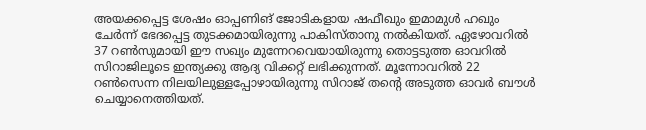അയക്കപ്പെട്ട ശേഷം ഓപ്പണിങ് ജോടികളായ ഷഫീഖും ഇമാമുള്‍ ഹഖും ചേര്‍ന്ന് ഭേദപ്പെട്ട തുടക്കമായിരുന്നു പാകിസ്താനു നല്‍കിയത്. ഏഴോവറില്‍ 37 റണ്‍സുമായി ഈ സഖ്യം മുന്നേറവെയായിരുന്നു തൊട്ടടുത്ത ഓവറില്‍ സിറാജിലൂടെ ഇന്ത്യക്കു ആദ്യ വിക്കറ്റ് ലഭിക്കുന്നത്. മൂന്നോവറില്‍ 22 റണ്‍സെന്ന നിലയിലുള്ളപ്പോഴായിരുന്നു സിറാജ് തന്റെ അടുത്ത ഓവര്‍ ബൗള്‍ ചെയ്യാനെത്തിയത്.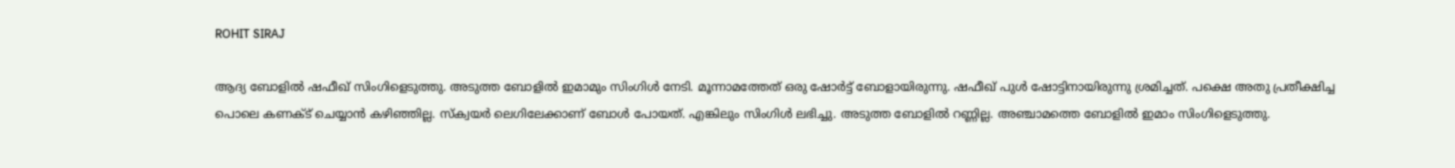ROHIT SIRAJ

ആദ്യ ബോളില്‍ ഷഫീഖ് സിംഗിളെടുത്തു. അടുത്ത ബോളില്‍ ഇമാമും സിംഗിള്‍ നേടി. മൂന്നാമത്തേത് ഒരു ഷോര്‍ട്ട് ബോളായിരുന്നു. ഷഫീഖ് പുള്‍ ഷോട്ടിനായിരുന്നു ശ്രമിച്ചത്. പക്ഷെ അതു പ്രതീക്ഷിച്ച പൊലെ കണക്ട് ചെയ്യാന്‍ കഴിഞ്ഞില്ല. സ്‌ക്വയര്‍ ലെഗിലേക്കാണ് ബോള്‍ പോയത്. എങ്കിലും സിംഗിള്‍ ലഭിച്ചു. അടുത്ത ബോളില്‍ റണ്ണില്ല. അഞ്ചാമത്തെ ബോളില്‍ ഇമാം സിംഗിളെടുത്തു.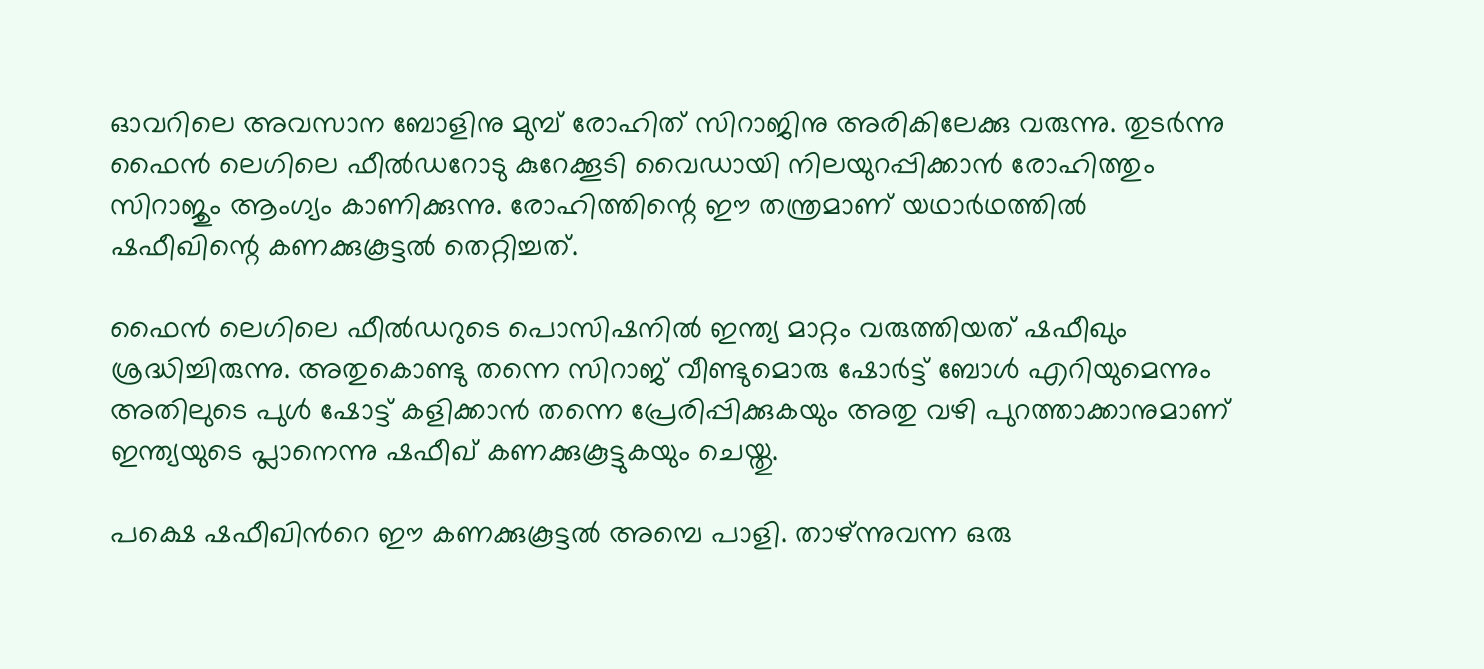ഓവറിലെ അവസാന ബോളിനു മുമ്പ് രോഹിത് സിറാജിനു അരികിലേക്കു വരുന്നു. തുടര്‍ന്നു ഫൈന്‍ ലെഗിലെ ഫീല്‍ഡറോടു കുറേക്കൂടി വൈഡായി നിലയുറപ്പിക്കാന്‍ രോഹിത്തും സിറാജും ആംഗ്യം കാണിക്കുന്നു. രോഹിത്തിന്റെ ഈ തന്ത്രമാണ് യഥാര്‍ഥത്തില്‍ ഷഫീഖിന്റെ കണക്കുകൂട്ടല്‍ തെറ്റിച്ചത്.

ഫൈന്‍ ലെഗിലെ ഫീല്‍ഡറുടെ പൊസിഷനില്‍ ഇന്ത്യ മാറ്റം വരുത്തിയത് ഷഫീഖും ശ്രദ്ധിച്ചിരുന്നു. അതുകൊണ്ടു തന്നെ സിറാജ് വീണ്ടുമൊരു ഷോര്‍ട്ട് ബോള്‍ എറിയുമെന്നും അതിലുടെ പുള്‍ ഷോട്ട് കളിക്കാന്‍ തന്നെ പ്രേരിപ്പിക്കുകയും അതു വഴി പുറത്താക്കാനുമാണ് ഇന്ത്യയുടെ പ്ലാനെന്നു ഷഫീഖ് കണക്കുകൂട്ടുകയും ചെയ്തു.

പക്ഷെ ഷഫീഖിന്‍റെ ഈ കണക്കുകൂട്ടല്‍ അമ്പെ പാളി. താഴ്ന്നുവന്ന ഒരു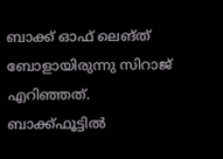ബാക്ക് ഓഫ് ലെങ്ത് ബോളായിരുന്നു സിറാജ് എറിഞ്ഞത്. ബാക്ക്ഫൂട്ടില്‍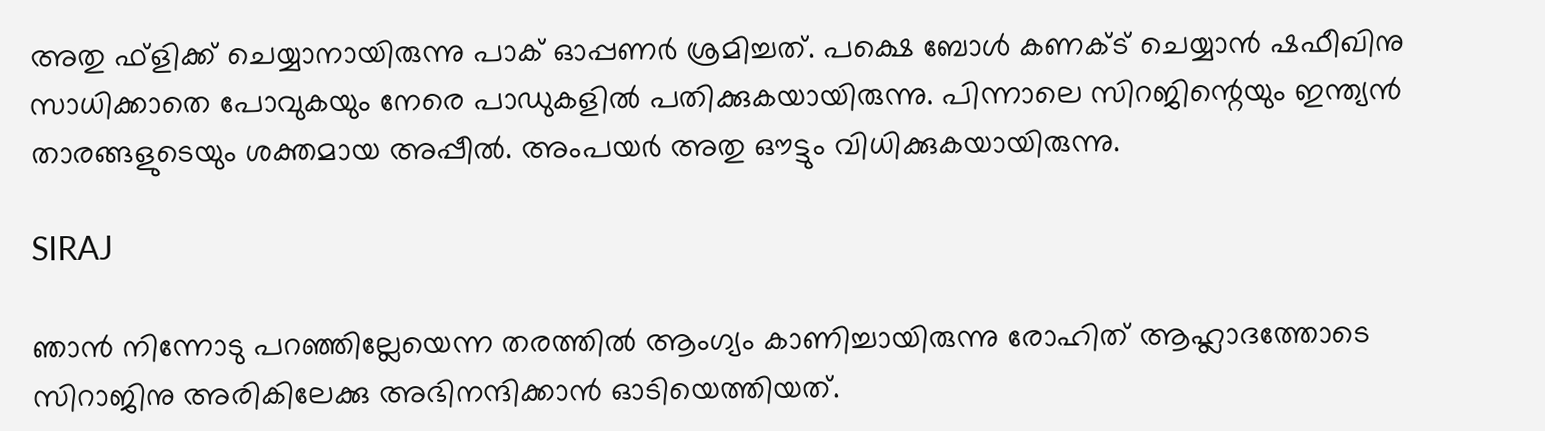അതു ഫ്‌ളിക്ക് ചെയ്യാനായിരുന്നു പാക് ഓപ്പണര്‍ ശ്രമിച്ചത്. പക്ഷെ ബോള്‍ കണക്ട് ചെയ്യാന്‍ ഷഫീഖിനു സാധിക്കാതെ പോവുകയും നേരെ പാഡുകളില്‍ പതിക്കുകയായിരുന്നു. പിന്നാലെ സിറജിന്റെയും ഇന്ത്യന്‍ താരങ്ങളുടെയും ശക്തമായ അപ്പീല്‍. അംപയര്‍ അതു ഔട്ടും വിധിക്കുകയായിരുന്നു.

SIRAJ

ഞാന്‍ നിന്നോടു പറഞ്ഞില്ലേയെന്ന തരത്തില്‍ ആംഗ്യം കാണിച്ചായിരുന്നു രോഹിത് ആഹ്ലാദത്തോടെ സിറാജിനു അരികിലേക്കു അഭിനന്ദിക്കാന്‍ ഓടിയെത്തിയത്.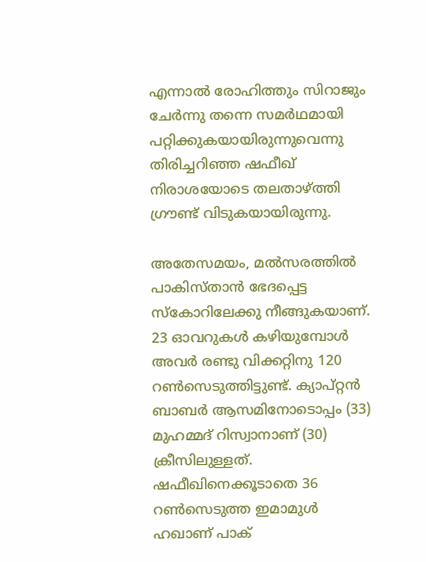എന്നാല്‍ രോഹിത്തും സിറാജും ചേര്‍ന്നു തന്നെ സമര്‍ഥമായി പറ്റിക്കുകയായിരുന്നുവെന്നു തിരിച്ചറിഞ്ഞ ഷഫീഖ് നിരാശയോടെ തലതാഴ്ത്തി ഗ്രൗണ്ട് വിടുകയായിരുന്നു.

അതേസമയം, മല്‍സരത്തില്‍ പാകിസ്താന്‍ ഭേദപ്പെട്ട സ്‌കോറിലേക്കു നീങ്ങുകയാണ്. 23 ഓവറുകള്‍ കഴിയുമ്പോള്‍ അവര്‍ രണ്ടു വിക്കറ്റിനു 120 റണ്‍സെടുത്തിട്ടുണ്ട്. ക്യാപ്റ്റന്‍ ബാബര്‍ ആസമിനോടൊപ്പം (33) മുഹമ്മദ് റിസ്വാനാണ് (30) ക്രീസിലുള്ളത്. ഷഫീഖിനെക്കൂടാതെ 36 റണ്‍സെടുത്ത ഇമാമുള്‍ ഹഖാണ് പാക്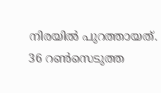നിരയില്‍ പുറത്തായത്. 36 റണ്‍സെടുത്ത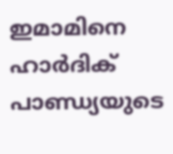ഇമാമിനെ ഹാര്‍ദിക് പാണ്ഡ്യയുടെ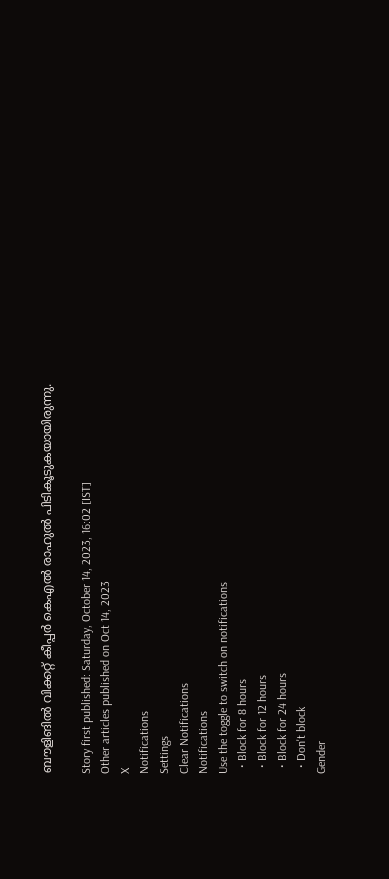ബൗളിങില്‍ വിക്കറ്റ് കീപ്പര്‍ കെഎല്‍ രാഹുല്‍ പിടികൂടുകയായിരുന്നു.

Story first published: Saturday, October 14, 2023, 16:02 [IST]
Other articles published on Oct 14, 2023
X
Notifications
Settings
Clear Notifications
Notifications
Use the toggle to switch on notifications
  • Block for 8 hours
  • Block for 12 hours
  • Block for 24 hours
  • Don't block
Gender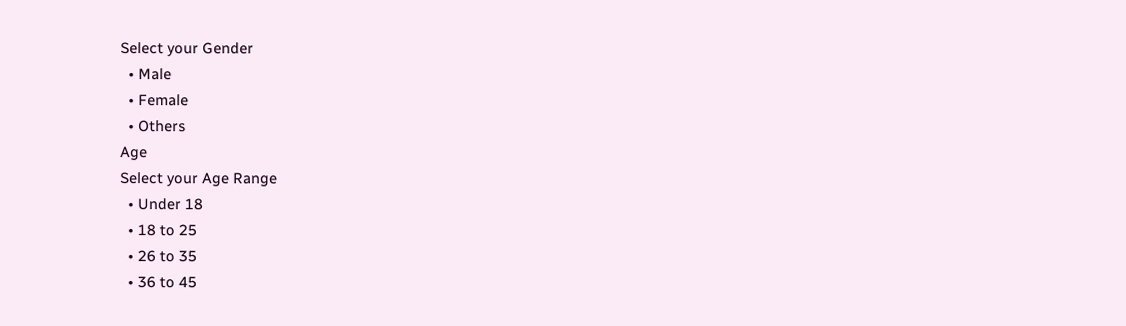Select your Gender
  • Male
  • Female
  • Others
Age
Select your Age Range
  • Under 18
  • 18 to 25
  • 26 to 35
  • 36 to 45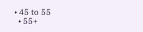• 45 to 55
  • 55+